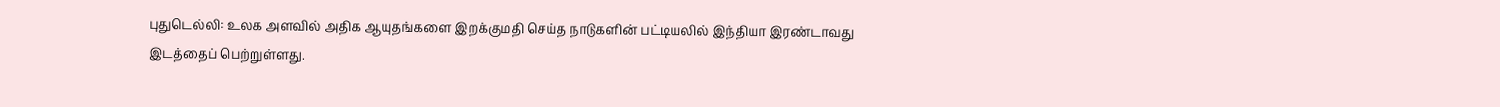புதுடெல்லி: உலக அளவில் அதிக ஆயுதங்களை இறக்குமதி செய்த நாடுகளின் பட்டியலில் இந்தியா இரண்டாவது இடத்தைப் பெற்றுள்ளது.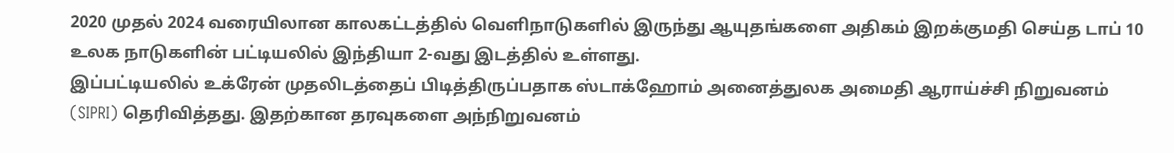2020 முதல் 2024 வரையிலான காலகட்டத்தில் வெளிநாடுகளில் இருந்து ஆயுதங்களை அதிகம் இறக்குமதி செய்த டாப் 10 உலக நாடுகளின் பட்டியலில் இந்தியா 2-வது இடத்தில் உள்ளது.
இப்பட்டியலில் உக்ரேன் முதலிடத்தைப் பிடித்திருப்பதாக ஸ்டாக்ஹோம் அனைத்துலக அமைதி ஆராய்ச்சி நிறுவனம் (SIPRI) தெரிவித்தது. இதற்கான தரவுகளை அந்நிறுவனம்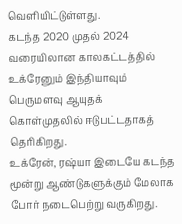வெளியிட்டுள்ளது.
கடந்த 2020 முதல் 2024 வரையிலான காலகட்டத்தில் உக்ரேனும் இந்தியாவும் பெருமளவு ஆயுதக் கொள்முதலில் ஈடுபட்டதாகத் தெரிகிறது.
உக்ரேன், ரஷ்யா இடையே கடந்த மூன்று ஆண்டுகளுக்கும் மேலாக போர் நடைபெற்று வருகிறது.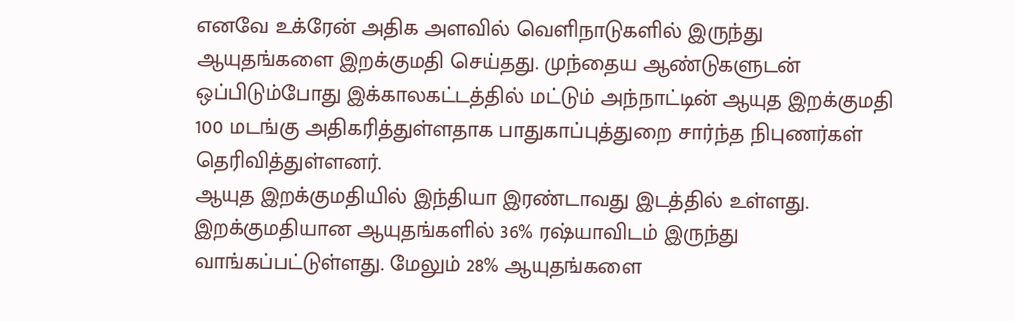எனவே உக்ரேன் அதிக அளவில் வெளிநாடுகளில் இருந்து ஆயுதங்களை இறக்குமதி செய்தது. முந்தைய ஆண்டுகளுடன் ஒப்பிடும்போது இக்காலகட்டத்தில் மட்டும் அந்நாட்டின் ஆயுத இறக்குமதி 100 மடங்கு அதிகரித்துள்ளதாக பாதுகாப்புத்துறை சார்ந்த நிபுணர்கள் தெரிவித்துள்ளனர்.
ஆயுத இறக்குமதியில் இந்தியா இரண்டாவது இடத்தில் உள்ளது. இறக்குமதியான ஆயுதங்களில் 36% ரஷ்யாவிடம் இருந்து வாங்கப்பட்டுள்ளது. மேலும் 28% ஆயுதங்களை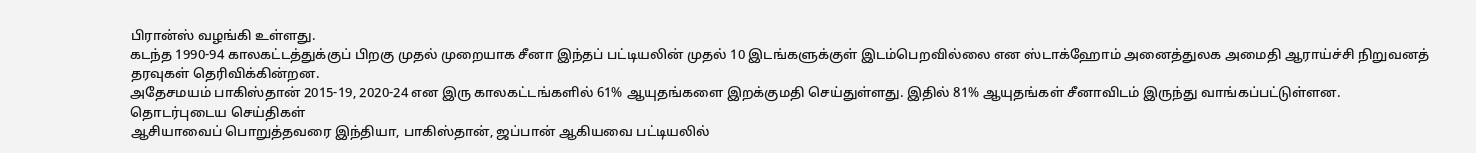பிரான்ஸ் வழங்கி உள்ளது.
கடந்த 1990-94 காலகட்டத்துக்குப் பிறகு முதல் முறையாக சீனா இந்தப் பட்டியலின் முதல் 10 இடங்களுக்குள் இடம்பெறவில்லை என ஸ்டாக்ஹோம் அனைத்துலக அமைதி ஆராய்ச்சி நிறுவனத் தரவுகள் தெரிவிக்கின்றன.
அதேசமயம் பாகிஸ்தான் 2015-19, 2020-24 என இரு காலகட்டங்களில் 61% ஆயுதங்களை இறக்குமதி செய்துள்ளது. இதில் 81% ஆயுதங்கள் சீனாவிடம் இருந்து வாங்கப்பட்டுள்ளன.
தொடர்புடைய செய்திகள்
ஆசியாவைப் பொறுத்தவரை இந்தியா, பாகிஸ்தான், ஜப்பான் ஆகியவை பட்டியலில்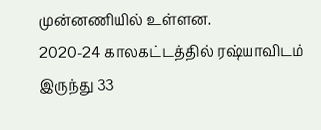முன்னணியில் உள்ளன.
2020-24 காலகட்டத்தில் ரஷ்யாவிடம் இருந்து 33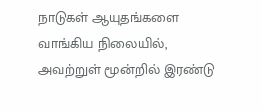நாடுகள் ஆயுதங்களை வாங்கிய நிலையில், அவற்றுள் மூன்றில் இரண்டு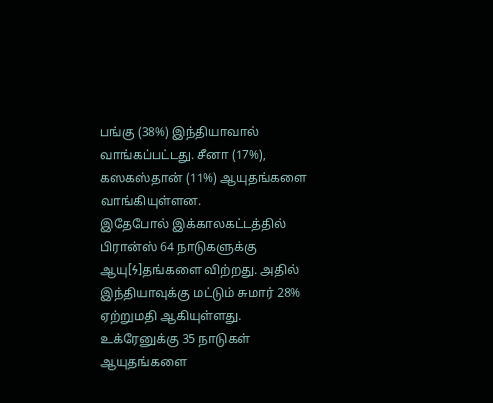பங்கு (38%) இந்தியாவால் வாங்கப்பட்டது. சீனா (17%), கஸகஸ்தான் (11%) ஆயுதங்களை வாங்கியுள்ளன.
இதேபோல் இக்காலகட்டத்தில் பிரான்ஸ் 64 நாடுகளுக்கு ஆயு[Ϟ]தங்களை விற்றது. அதில் இந்தியாவுக்கு மட்டும் சுமார் 28% ஏற்றுமதி ஆகியுள்ளது.
உக்ரேனுக்கு 35 நாடுகள் ஆயுதங்களை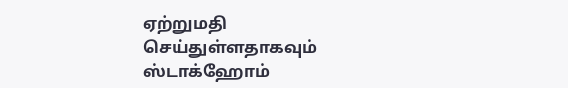ஏற்றுமதி செய்துள்ளதாகவும் ஸ்டாக்ஹோம்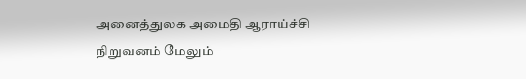அனைத்துலக அமைதி ஆராய்ச்சி நிறுவனம் மேலும்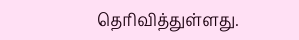தெரிவித்துள்ளது.